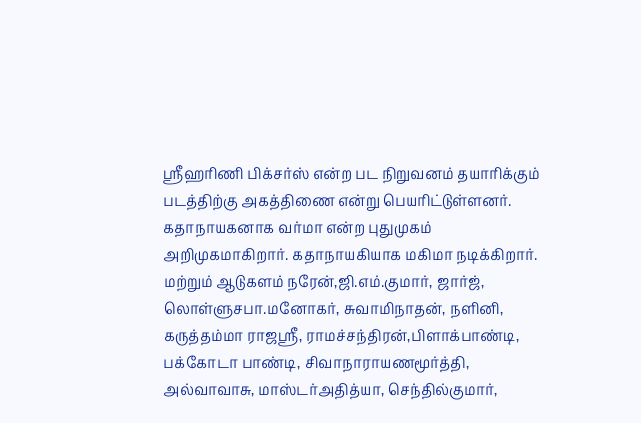ஸ்ரீஹரிணி பிக்சர்ஸ் என்ற பட நிறுவனம் தயாரிக்கும் படத்திற்கு அகத்திணை என்று பெயரிட்டுள்ளனர். கதாநாயகனாக வர்மா என்ற புதுமுகம் அறிமுகமாகிறார். கதாநாயகியாக மகிமா நடிக்கிறார். மற்றும் ஆடுகளம் நரேன்,ஜி.எம்.குமார், ஜார்ஜ், லொள்ளுசபா.மனோகர், சுவாமிநாதன், நளினி, கருத்தம்மா ராஜஸ்ரீ, ராமச்சந்திரன்,பிளாக்பாண்டி, பக்கோடா பாண்டி, சிவாநாராயணமூர்த்தி, அல்வாவாசு, மாஸ்டர்அதித்யா, செந்தில்குமார்,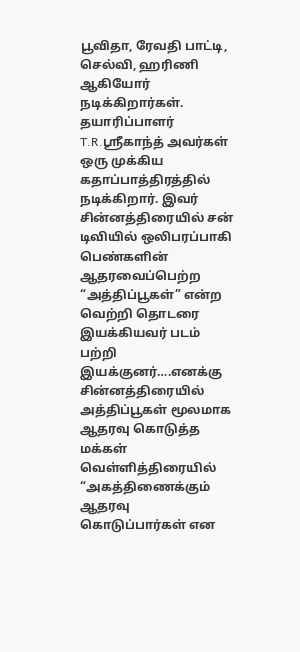பூவிதா, ரேவதி பாட்டி, செல்வி, ஹரிணி ஆகியோர் நடிக்கிறார்கள்.
தயாரிப்பாளர் T.R.ஸ்ரீகாந்த் அவர்கள் ஒரு முக்கிய கதாப்பாத்திரத்தில் நடிக்கிறார். இவர் சின்னத்திரையில் சன் டிவியில் ஒலிபரப்பாகி பெண்களின் ஆதரவைப்பெற்ற “அத்திப்பூகள்” என்ற வெற்றி தொடரை இயக்கியவர் படம் பற்றி இயக்குனர்….எனக்கு சின்னத்திரையில் அத்திப்பூகள் மூலமாக ஆதரவு கொடுத்த மக்கள் வெள்ளித்திரையில் “அகத்திணைக்கும் ஆதரவு கொடுப்பார்கள் என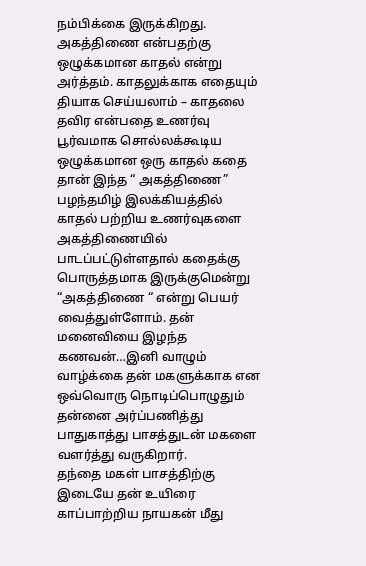நம்பிக்கை இருக்கிறது. அகத்திணை என்பதற்கு ஒழுக்கமான காதல் என்று அர்த்தம். காதலுக்காக எதையும் தியாக செய்யலாம் – காதலை தவிர என்பதை உணர்வு பூர்வமாக சொல்லக்கூடிய ஒழுக்கமான ஒரு காதல் கதை தான் இந்த “ அகத்திணை” பழந்தமிழ் இலக்கியத்தில் காதல் பற்றிய உணர்வுகளை அகத்திணையில் பாடப்பட்டுள்ளதால் கதைக்கு பொருத்தமாக இருக்குமென்று “அகத்திணை “ என்று பெயர் வைத்துள்ளோம். தன் மனைவியை இழந்த கணவன்…இனி வாழும் வாழ்க்கை தன் மகளுக்காக என ஒவ்வொரு நொடிப்பொழுதும் தன்னை அர்ப்பணித்து பாதுகாத்து பாசத்துடன் மகளை வளர்த்து வருகிறார்.
தந்தை மகள் பாசத்திற்கு இடையே தன் உயிரை காப்பாற்றிய நாயகன் மீது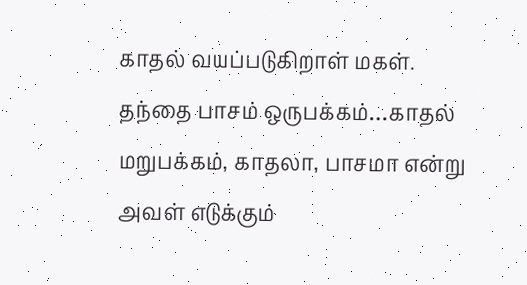காதல் வயப்படுகிறாள் மகள். தந்தை பாசம் ஒருபக்கம்…காதல் மறுபக்கம், காதலா, பாசமா என்று அவள் எடுக்கும்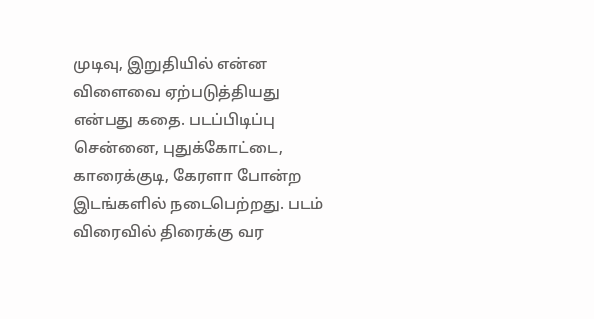முடிவு, இறுதியில் என்ன விளைவை ஏற்படுத்தியது என்பது கதை. படப்பிடிப்பு சென்னை, புதுக்கோட்டை, காரைக்குடி, கேரளா போன்ற இடங்களில் நடைபெற்றது. படம் விரைவில் திரைக்கு வர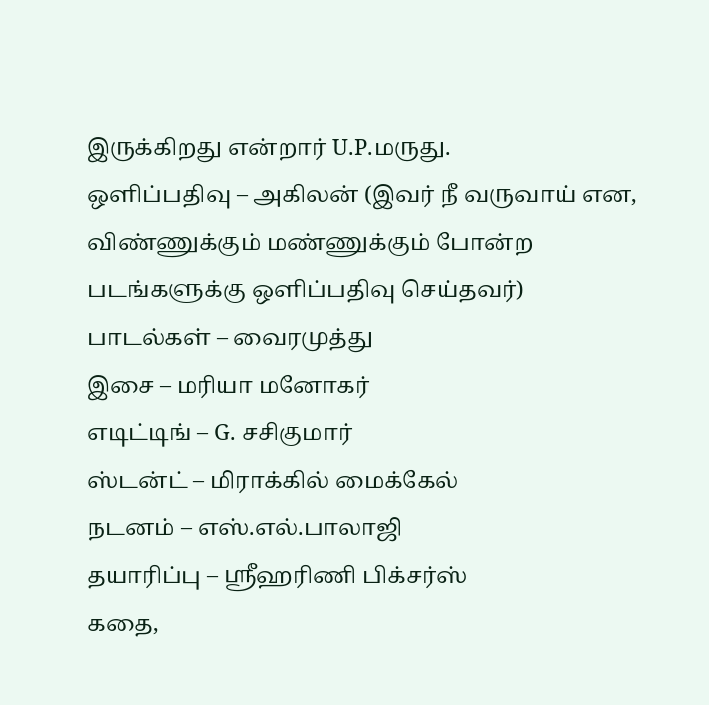இருக்கிறது என்றார் U.P.மருது.
ஒளிப்பதிவு – அகிலன் (இவர் நீ வருவாய் என, விண்ணுக்கும் மண்ணுக்கும் போன்ற படங்களுக்கு ஒளிப்பதிவு செய்தவர்)
பாடல்கள் – வைரமுத்து
இசை – மரியா மனோகர்
எடிட்டிங் – G. சசிகுமார்
ஸ்டன்ட் – மிராக்கில் மைக்கேல்
நடனம் – எஸ்.எல்.பாலாஜி
தயாரிப்பு – ஸ்ரீஹரிணி பிக்சர்ஸ்
கதை,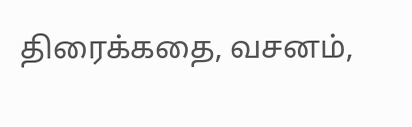திரைக்கதை, வசனம்,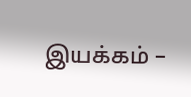இயக்கம் –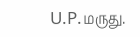U.P.மருது.